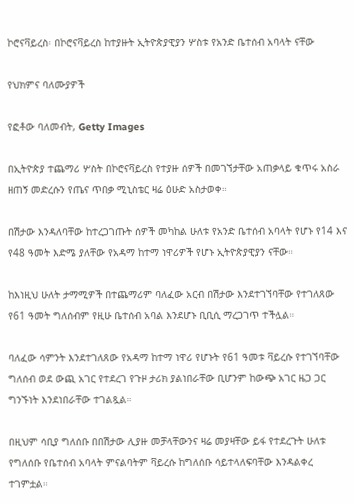ኮሮናቫይረስ፡ በኮሮናቫይረስ ከተያዙት ኢትዮጵያዊያን ሦስቱ የአንድ ቤተሰብ አባላት ናቸው

የህክምና ባለሙያዎች

የፎቶው ባለመብት, Getty Images

በኢትዮጵያ ተጨማሪ ሦስት በኮሮናቫይረስ የተያዙ ሰዎች በመገኘታቸው አጠቃላይ ቁጥሩ አስራ ዘጠኝ መድረሱን የጤና ጥበቃ ሚኒስቴር ዛሬ ዕሁድ አስታወቀ።

በሽታው እንዳለባቸው ከተረጋገጡት ሰዎች መካከል ሁለቱ የአንድ ቤተሰብ አባላት የሆኑ የ14 እና የ48 ዓመት እድሜ ያለቸው የአዳማ ከተማ ነዋሪዎች የሆኑ ኢትዮጵያዊያን ናቸው።

ከእነዚህ ሁለት ታማሚዎች በተጨማሪም ባለፈው አርብ በሽታው እንደተገኘባቸው የተገለጸው የ61 ዓመት ግለሰብም የዚሁ ቤተሰብ አባል እንደሆኑ ቢቢሲ ማረጋገጥ ተችሏል።

ባለፈው ሳምንት እንደተገለጸው የአዳማ ከተማ ነዋሪ የሆኑት የ61 ዓመቱ ቫይረሱ የተገኘባቸው ግለሰብ ወደ ውጪ አገር የተደረገ የጉዞ ታሪክ ያልነበራቸው ቢሆንም ከውጭ አገር ዜጋ ጋር ግንኙነት እንደነበራቸው ተገልጿል።

በዚህም ሳቢያ ግለሰቡ በበሽታው ሊያዙ መቻላቸውንና ዛሬ መያዛቸው ይፋ የተደረጉት ሁለቱ የግለሰቡ የቤተሰብ አባላት ምናልባትም ቫይረሱ ከግለሰቡ ሳይተላለፍባቸው እንዳልቀረ ተገምቷል።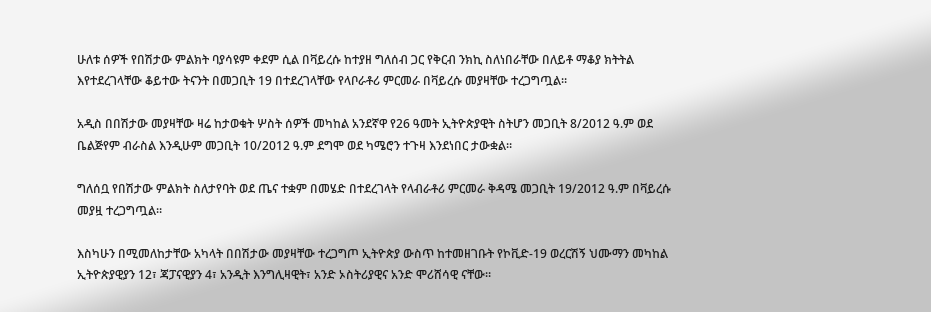ሁለቱ ሰዎች የበሽታው ምልክት ባያሳዩም ቀደም ሲል በቫይረሱ ከተያዘ ግለሰብ ጋር የቅርብ ንክኪ ስለነበራቸው በለይቶ ማቆያ ክትትል እየተደረገላቸው ቆይተው ትናንት በመጋቢት 19 በተደረገላቸው የላቦራቶሪ ምርመራ በቫይረሱ መያዛቸው ተረጋግጧል።

አዲስ በበሽታው መያዛቸው ዛሬ ከታወቁት ሦስት ሰዎች መካከል አንደኛዋ የ26 ዓመት ኢትዮጵያዊት ስትሆን መጋቢት 8/2012 ዓ.ም ወደ ቤልጅየም ብራስል እንዲሁም መጋቢት 10/2012 ዓ.ም ደግሞ ወደ ካሜሮን ተጉዛ እንደነበር ታውቋል።

ግለሰቧ የበሽታው ምልክት ስለታየባት ወደ ጤና ተቋም በመሄድ በተደረገላት የላብራቶሪ ምርመራ ቅዳሜ መጋቢት 19/2012 ዓ.ም በቫይረሱ መያዟ ተረጋግጧል።

እስካሁን በሚመለከታቸው አካላት በበሽታው መያዛቸው ተረጋግጦ ኢትዮጵያ ውስጥ ከተመዘገቡት የኮቪድ-19 ወረርሽኝ ህሙማን መካከል ኢትዮጵያዊያን 12፣ ጃፓናዊያን 4፣ አንዲት እንግሊዛዊት፣ አንድ ኦስትሪያዊና አንድ ሞሪሸሳዊ ናቸው።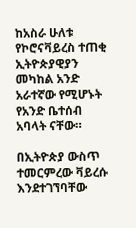ከአስራ ሁለቱ የኮሮናቫይረስ ተጠቂ ኢትዮጵያዊያን መካከል አንድ አራተኛው የሚሆኑት የአንድ ቤተሰብ አባላት ናቸው።

በኢትዮጵያ ውስጥ ተመርምረው ቫይረሱ እንደተገኘባቸው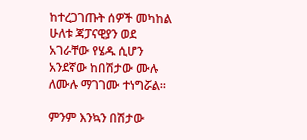ከተረጋገጡት ሰዎች መካከል ሁለቱ ጃፓናዊያን ወደ አገራቸው የሄዱ ሲሆን አንደኛው ከበሽታው ሙሉ ለሙሉ ማገገሙ ተነግሯል።

ምንም እንኳን በሽታው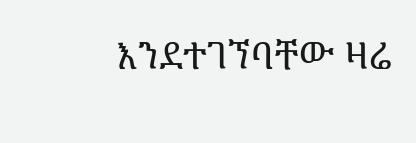እንደተገኘባቸው ዛሬ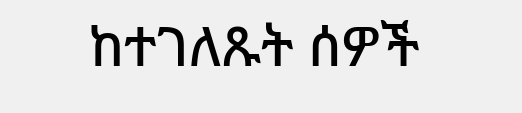ከተገለጹት ሰዎች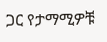ጋር የታማሚዎቹ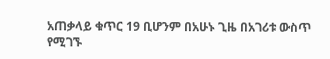አጠቃላይ ቁጥር 19 ቢሆንም በአሁኑ ጊዜ በአገሪቱ ውስጥ የሚገኙ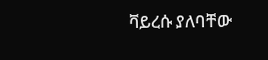ቫይረሱ ያለባቸው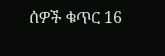ሰዎች ቁጥር 16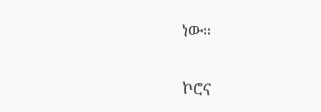ነው።

ኮሮና